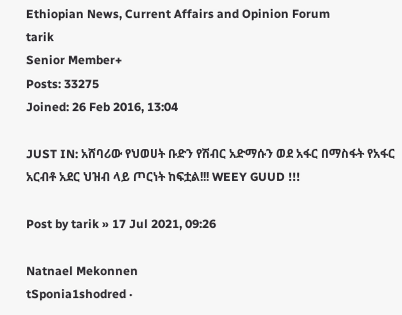Ethiopian News, Current Affairs and Opinion Forum
tarik
Senior Member+
Posts: 33275
Joined: 26 Feb 2016, 13:04

JUST IN: አሸባሪው የህወሀት ቡድን የሽብር አድማሱን ወደ አፋር በማስፋት የአፋር አርብቶ አደር ህዝብ ላይ ጦርነት ከፍቷል!!! WEEY GUUD !!!

Post by tarik » 17 Jul 2021, 09:26

Natnael Mekonnen
tSponia1shodred ·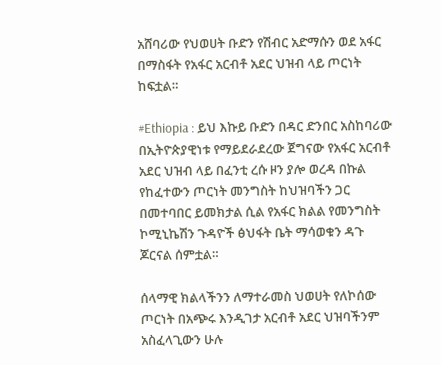አሸባሪው የህወሀት ቡድን የሽብር አድማሱን ወደ አፋር በማስፋት የአፋር አርብቶ አደር ህዝብ ላይ ጦርነት ከፍቷል።

#Ethiopia : ይህ እኩይ ቡድን በዳር ድንበር አስከባሪው በኢትዮጵያዊነቱ የማይደራደረው ጀግናው የአፋር አርብቶ አደር ህዝብ ላይ በፈንቲ ረሱ ዞን ያሎ ወረዳ በኩል የከፈተውን ጦርነት መንግስት ከህዝባችን ጋር በመተባበር ይመክታል ሲል የአፋር ክልል የመንግስት ኮሚኒኬሽን ጉዳዮች ፅህፋት ቤት ማሳወቁን ዳጉ ጆርናል ሰምቷል።

ሰላማዊ ክልላችንን ለማተራመስ ህወሀት የለኮሰው ጦርነት በአጭሩ እንዲገታ አርብቶ አደር ህዝባችንም አስፈላጊውን ሁሉ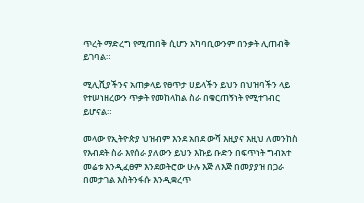ጥረት ማድረግ የሚጠበቅ ሲሆን አካባቢውንም በንቃት ሊጠብቅ ይገባል።

ሚሊሺያችንና አጠቃላይ የፀጥታ ሀይላችን ይህን በህዝባችን ላይ የተሠነዘረውን ጥቃት የመከላከል ስራ በቁርጠኝነት የሚተገብር ይሆናል።

መላው የኢትዮጵያ ህዝብም እንደ አበደ ውሻ እዚያና እዚህ ለመንከስ የእብደት ስራ እየሰራ ያለውን ይህን እኩይ ቡድን በፍጥነት ግብአተ መሬቱ እንዲፈፀም እንደወትሮው ሁሉ እጅ ለእጅ በመያያዝ በጋራ በመታገል እስትንፋሱ እንዲቋረጥ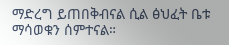ማድረግ ይጠበቅብናል ሲል ፅህፈት ቤቱ ማሳወቁን ሰምተናል።